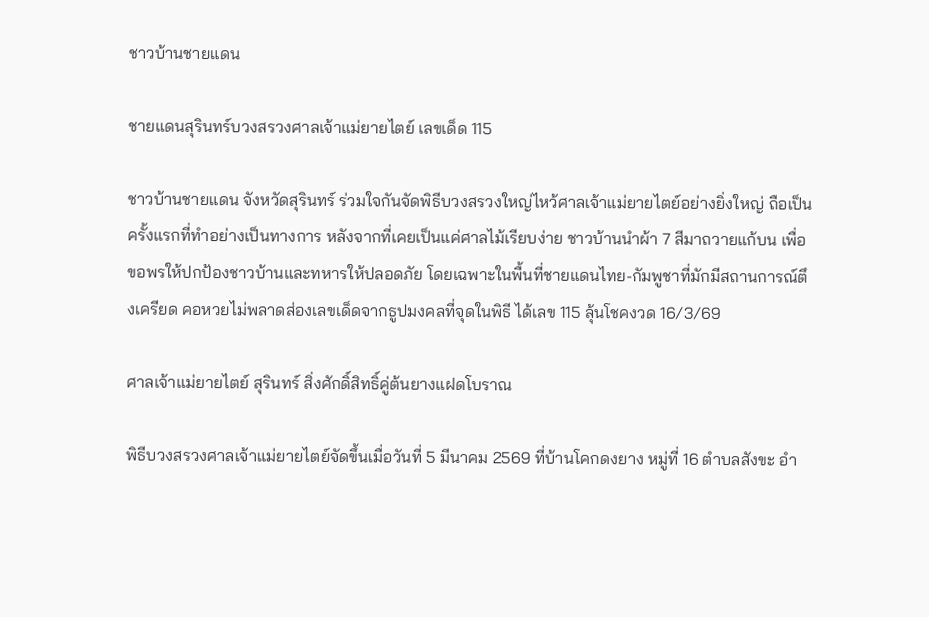ชาวบ้านชายแดน

ชายแดนสุรินทร์บวงสรวงศาลเจ้าแม่ยายไตย์ เลขเด็ด 115

ชาวบ้านชายแดน จังหวัดสุรินทร์ ร่วมใจกันจัดพิธีบวงสรวงใหญ่ไหว้ศาลเจ้าแม่ยายไตย์อย่างยิ่งใหญ่ ถือเป็นครั้งแรกที่ทำอย่างเป็นทางการ หลังจากที่เคยเป็นแค่ศาลไม้เรียบง่าย ชาวบ้านนำผ้า 7 สีมาถวายแก้บน เพื่อขอพรให้ปกป้องชาวบ้านและทหารให้ปลอดภัย โดยเฉพาะในพื้นที่ชายแดนไทย-กัมพูชาที่มักมีสถานการณ์ตึงเครียด คอหวยไม่พลาดส่องเลขเด็ดจากธูปมงคลที่จุดในพิธี ได้เลข 115 ลุ้นโชคงวด 16/3/69

ศาลเจ้าแม่ยายไตย์ สุรินทร์ สิ่งศักดิ์สิทธิ์คู่ต้นยางแฝดโบราณ

พิธีบวงสรวงศาลเจ้าแม่ยายไตย์จัดขึ้นเมื่อวันที่ 5 มีนาคม 2569 ที่บ้านโคกดงยาง หมู่ที่ 16 ตำบลสังขะ อำ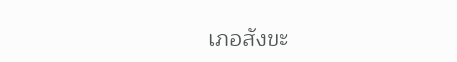เภอสังขะ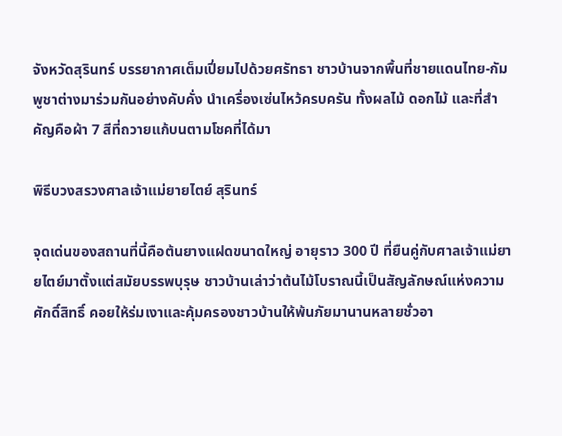จังหวัดสุรินทร์ บรรยากาศเต็มเปี่ยมไปด้วยศรัทธา ชาวบ้านจากพื้นที่ชายแดนไทย-กัมพูชาต่างมาร่วมกันอย่างคับคั่ง นำเครื่องเซ่นไหว้ครบครัน ทั้งผลไม้ ดอกไม้ และที่สำคัญคือผ้า 7 สีที่ถวายแก้บนตามโชคที่ได้มา

พิธีบวงสรวงศาลเจ้าแม่ยายไตย์ สุรินทร์

จุดเด่นของสถานที่นี้คือต้นยางแฝดขนาดใหญ่ อายุราว 300 ปี ที่ยืนคู่กับศาลเจ้าแม่ยายไตย์มาตั้งแต่สมัยบรรพบุรุษ ชาวบ้านเล่าว่าต้นไม้โบราณนี้เป็นสัญลักษณ์แห่งความศักดิ์สิทธิ์ คอยให้ร่มเงาและคุ้มครองชาวบ้านให้พ้นภัยมานานหลายชั่วอา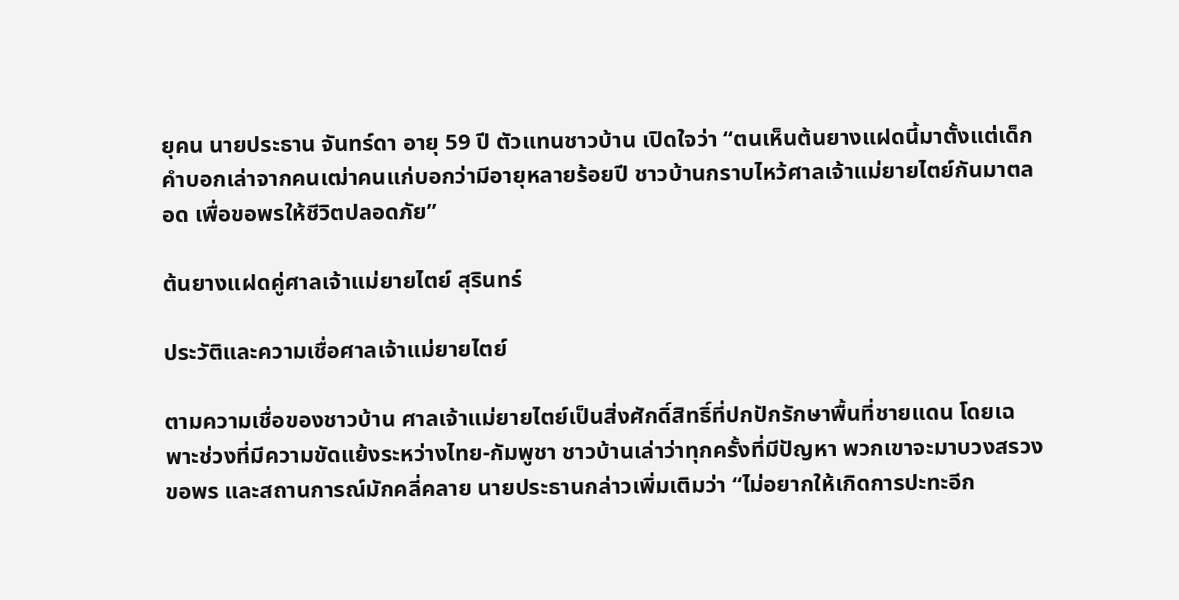ยุคน นายประธาน จันทร์ดา อายุ 59 ปี ตัวแทนชาวบ้าน เปิดใจว่า “ตนเห็นต้นยางแฝดนี้มาตั้งแต่เด็ก คำบอกเล่าจากคนเฒ่าคนแก่บอกว่ามีอายุหลายร้อยปี ชาวบ้านกราบไหว้ศาลเจ้าแม่ยายไตย์กันมาตลอด เพื่อขอพรให้ชีวิตปลอดภัย”

ต้นยางแฝดคู่ศาลเจ้าแม่ยายไตย์ สุรินทร์

ประวัติและความเชื่อศาลเจ้าแม่ยายไตย์

ตามความเชื่อของชาวบ้าน ศาลเจ้าแม่ยายไตย์เป็นสิ่งศักดิ์สิทธิ์ที่ปกปักรักษาพื้นที่ชายแดน โดยเฉพาะช่วงที่มีความขัดแย้งระหว่างไทย-กัมพูชา ชาวบ้านเล่าว่าทุกครั้งที่มีปัญหา พวกเขาจะมาบวงสรวงขอพร และสถานการณ์มักคลี่คลาย นายประธานกล่าวเพิ่มเติมว่า “ไม่อยากให้เกิดการปะทะอีก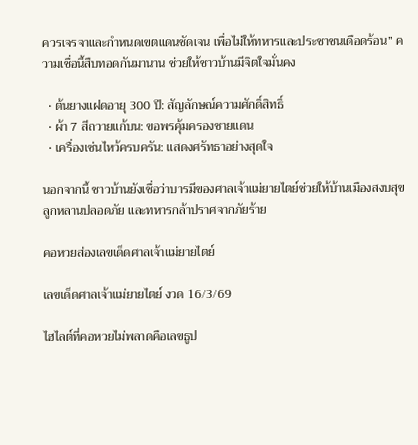ควรเจรจาและกำหนดเขตแดนชัดเจน เพื่อไม่ให้ทหารและประชาชนเดือดร้อน” ความเชื่อนี้สืบทอดกันมานาน ช่วยให้ชาวบ้านมีจิตใจมั่นคง

  • ต้นยางแฝดอายุ 300 ปี: สัญลักษณ์ความศักดิ์สิทธิ์
  • ผ้า 7 สีถวายแก้บน: ขอพรคุ้มครองชายแดน
  • เครื่องเซ่นไหว้ครบครัน: แสดงศรัทธาอย่างสุดใจ

นอกจากนี้ ชาวบ้านยังเชื่อว่าบารมีของศาลเจ้าแม่ยายไตย์ช่วยให้บ้านเมืองสงบสุข ลูกหลานปลอดภัย และทหารกล้าปราศจากภัยร้าย

คอหวยส่องเลขเด็ดศาลเจ้าแม่ยายไตย์

เลขเด็ดศาลเจ้าแม่ยายไตย์ งวด 16/3/69

ไฮไลต์ที่คอหวยไม่พลาดคือเลขธูป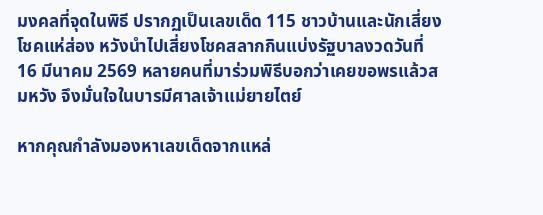มงคลที่จุดในพิธี ปรากฏเป็นเลขเด็ด 115 ชาวบ้านและนักเสี่ยงโชคแห่ส่อง หวังนำไปเสี่ยงโชคสลากกินแบ่งรัฐบาลงวดวันที่ 16 มีนาคม 2569 หลายคนที่มาร่วมพิธีบอกว่าเคยขอพรแล้วสมหวัง จึงมั่นใจในบารมีศาลเจ้าแม่ยายไตย์

หากคุณกำลังมองหาเลขเด็ดจากแหล่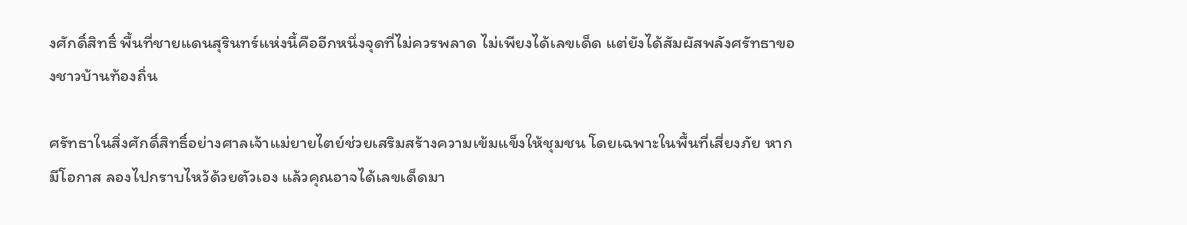งศักดิ์สิทธิ์ พื้นที่ชายแดนสุรินทร์แห่งนี้คืออีกหนึ่งจุดที่ไม่ควรพลาด ไม่เพียงได้เลขเด็ด แต่ยังได้สัมผัสพลังศรัทธาของชาวบ้านท้องถิ่น

ศรัทธาในสิ่งศักดิ์สิทธิ์อย่างศาลเจ้าแม่ยายไตย์ช่วยเสริมสร้างความเข้มแข็งให้ชุมชน โดยเฉพาะในพื้นที่เสี่ยงภัย หากมีโอกาส ลองไปกราบไหว้ด้วยตัวเอง แล้วคุณอาจได้เลขเด็ดมา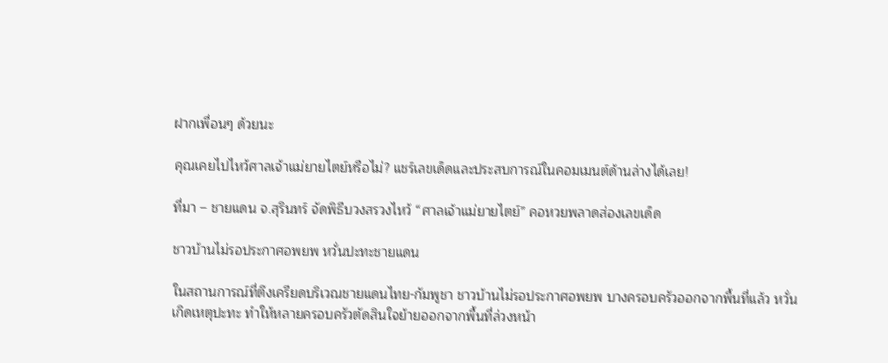ฝากเพื่อนๆ ด้วยนะ

คุณเคยไปไหว้ศาลเจ้าแม่ยายไตย์หรือไม่? แชร์เลขเด็ดและประสบการณ์ในคอมเมนต์ด้านล่างได้เลย!

ที่มา – ชายแดน จ.สุรินทร์ จัดพิธีบวงสรวงไหว้ “ศาลเจ้าแม่ยายไตย์” คอหวยพลาดส่องเลขเด็ด

ชาวบ้านไม่รอประกาศอพยพ หวั่นปะทะชายแดน

ในสถานการณ์ที่ตึงเครียดบริเวณชายแดนไทย-กัมพูชา ชาวบ้านไม่รอประกาศอพยพ บางครอบครัวออกจากพื้นที่แล้ว หวั่นเกิดเหตุปะทะ ทำให้หลายครอบครัวตัดสินใจย้ายออกจากพื้นที่ล่วงหน้า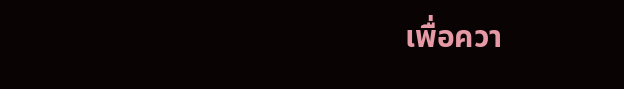เพื่อควา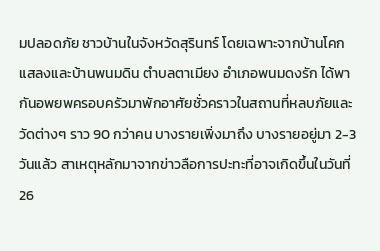มปลอดภัย ชาวบ้านในจังหวัดสุรินทร์ โดยเฉพาะจากบ้านโคกแสลงและบ้านพนมดิน ตำบลตาเมียง อำเภอพนมดงรัก ได้พากันอพยพครอบครัวมาพักอาศัยชั่วคราวในสถานที่หลบภัยและวัดต่างๆ ราว 90 กว่าคน บางรายเพิ่งมาถึง บางรายอยู่มา 2-3 วันแล้ว สาเหตุหลักมาจากข่าวลือการปะทะที่อาจเกิดขึ้นในวันที่ 26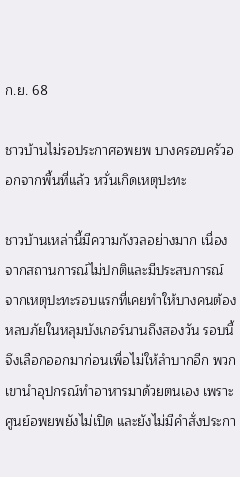ก.ย. 68

ชาวบ้านไม่รอประกาศอพยพ บางครอบครัวออกจากพื้นที่แล้ว หวั่นเกิดเหตุปะทะ

ชาวบ้านเหล่านี้มีความกังวลอย่างมาก เนื่องจากสถานการณ์ไม่ปกติและมีประสบการณ์จากเหตุปะทะรอบแรกที่เคยทำให้บางคนต้องหลบภัยในหลุมบังเกอร์นานถึงสองวัน รอบนี้จึงเลือกออกมาก่อนเพื่อไม่ให้ลำบากอีก พวกเขานำอุปกรณ์ทำอาหารมาด้วยตนเอง เพราะศูนย์อพยพยังไม่เปิด และยังไม่มีคำสั่งประกา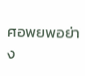ศอพยพอย่าง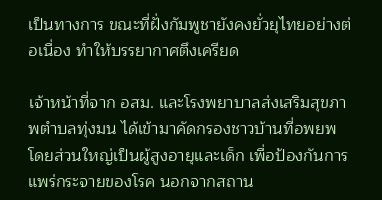เป็นทางการ ขณะที่ฝั่งกัมพูชายังคงยั่วยุไทยอย่างต่อเนื่อง ทำให้บรรยากาศตึงเครียด

เจ้าหน้าที่จาก อสม. และโรงพยาบาลส่งเสริมสุขภาพตำบลทุ่งมน ได้เข้ามาคัดกรองชาวบ้านที่อพยพ โดยส่วนใหญ่เป็นผู้สูงอายุและเด็ก เพื่อป้องกันการแพร่กระจายของโรค นอกจากสถาน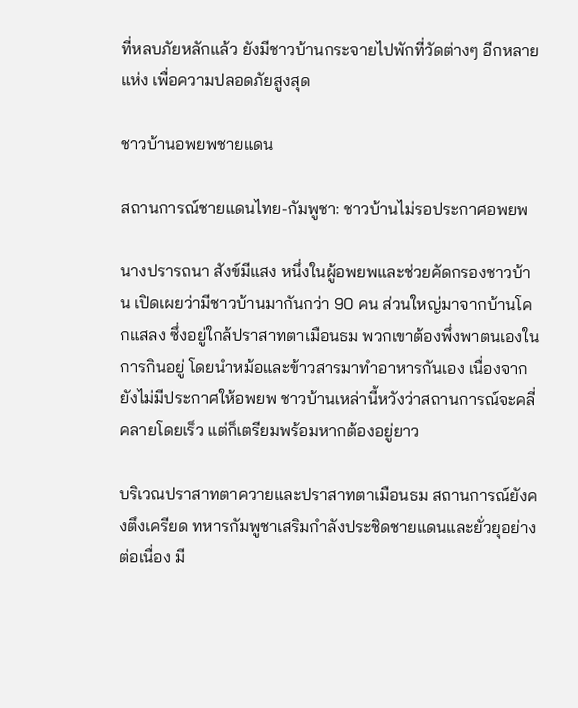ที่หลบภัยหลักแล้ว ยังมีชาวบ้านกระจายไปพักที่วัดต่างๆ อีกหลายแห่ง เพื่อความปลอดภัยสูงสุด

ชาวบ้านอพยพชายแดน

สถานการณ์ชายแดนไทย-กัมพูชา: ชาวบ้านไม่รอประกาศอพยพ

นางปรารถนา สังข์มีแสง หนึ่งในผู้อพยพและช่วยคัดกรองชาวบ้าน เปิดเผยว่ามีชาวบ้านมากันกว่า 90 คน ส่วนใหญ่มาจากบ้านโคกแสลง ซึ่งอยู่ใกล้ปราสาทตาเมือนธม พวกเขาต้องพึ่งพาตนเองในการกินอยู่ โดยนำหม้อและข้าวสารมาทำอาหารกันเอง เนื่องจากยังไม่มีประกาศให้อพยพ ชาวบ้านเหล่านี้หวังว่าสถานการณ์จะคลี่คลายโดยเร็ว แต่ก็เตรียมพร้อมหากต้องอยู่ยาว

บริเวณปราสาทตาควายและปราสาทตาเมือนธม สถานการณ์ยังคงตึงเครียด ทหารกัมพูชาเสริมกำลังประชิดชายแดนและยั่วยุอย่างต่อเนื่อง มี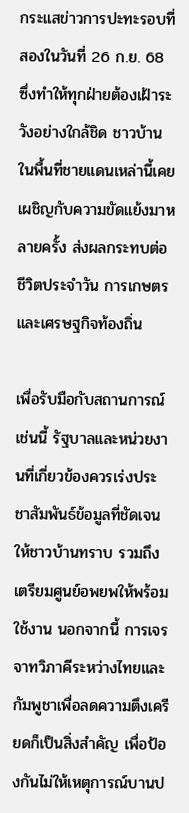กระแสข่าวการปะทะรอบที่สองในวันที่ 26 ก.ย. 68 ซึ่งทำให้ทุกฝ่ายต้องเฝ้าระวังอย่างใกล้ชิด ชาวบ้านในพื้นที่ชายแดนเหล่านี้เคยเผชิญกับความขัดแย้งมาหลายครั้ง ส่งผลกระทบต่อชีวิตประจำวัน การเกษตร และเศรษฐกิจท้องถิ่น

เพื่อรับมือกับสถานการณ์เช่นนี้ รัฐบาลและหน่วยงานที่เกี่ยวข้องควรเร่งประชาสัมพันธ์ข้อมูลที่ชัดเจนให้ชาวบ้านทราบ รวมถึงเตรียมศูนย์อพยพให้พร้อมใช้งาน นอกจากนี้ การเจรจาทวิภาคีระหว่างไทยและกัมพูชาเพื่อลดความตึงเครียดก็เป็นสิ่งสำคัญ เพื่อป้องกันไม่ให้เหตุการณ์บานป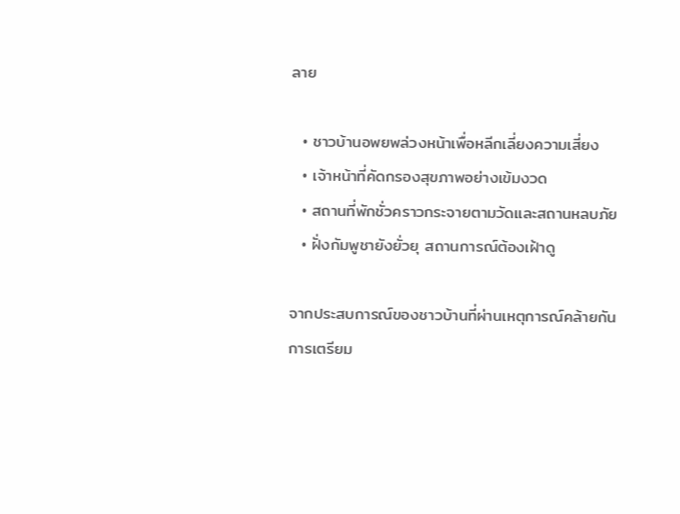ลาย

  • ชาวบ้านอพยพล่วงหน้าเพื่อหลีกเลี่ยงความเสี่ยง
  • เจ้าหน้าที่คัดกรองสุขภาพอย่างเข้มงวด
  • สถานที่พักชั่วคราวกระจายตามวัดและสถานหลบภัย
  • ฝั่งกัมพูชายังยั่วยุ สถานการณ์ต้องเฝ้าดู

จากประสบการณ์ของชาวบ้านที่ผ่านเหตุการณ์คล้ายกัน การเตรียม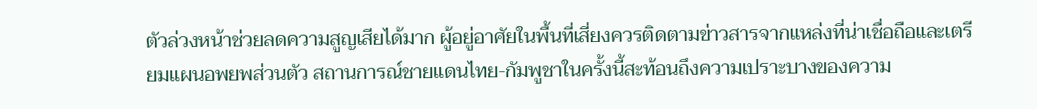ตัวล่วงหน้าช่วยลดความสูญเสียได้มาก ผู้อยู่อาศัยในพื้นที่เสี่ยงควรติดตามข่าวสารจากแหล่งที่น่าเชื่อถือและเตรียมแผนอพยพส่วนตัว สถานการณ์ชายแดนไทย-กัมพูชาในครั้งนี้สะท้อนถึงความเปราะบางของความ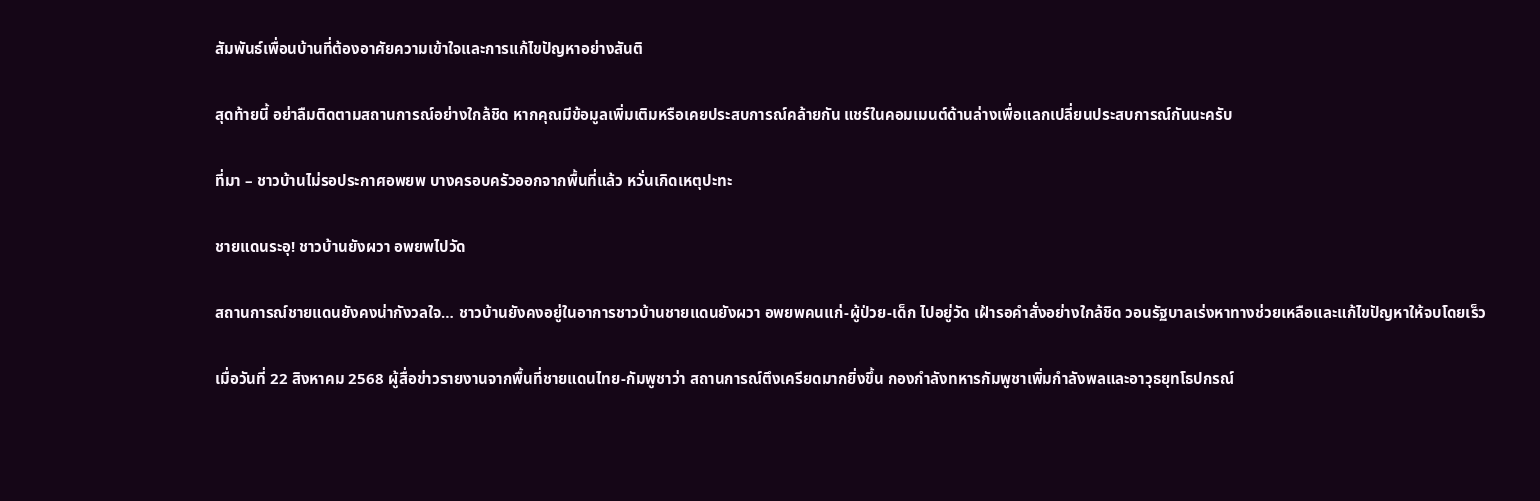สัมพันธ์เพื่อนบ้านที่ต้องอาศัยความเข้าใจและการแก้ไขปัญหาอย่างสันติ

สุดท้ายนี้ อย่าลืมติดตามสถานการณ์อย่างใกล้ชิด หากคุณมีข้อมูลเพิ่มเติมหรือเคยประสบการณ์คล้ายกัน แชร์ในคอมเมนต์ด้านล่างเพื่อแลกเปลี่ยนประสบการณ์กันนะครับ

ที่มา – ชาวบ้านไม่รอประกาศอพยพ บางครอบครัวออกจากพื้นที่แล้ว หวั่นเกิดเหตุปะทะ

ชายแดนระอุ! ชาวบ้านยังผวา อพยพไปวัด

สถานการณ์ชายแดนยังคงน่ากังวลใจ… ชาวบ้านยังคงอยู่ในอาการชาวบ้านชายแดนยังผวา อพยพคนแก่-ผู้ป่วย-เด็ก ไปอยู่วัด เฝ้ารอคำสั่งอย่างใกล้ชิด วอนรัฐบาลเร่งหาทางช่วยเหลือและแก้ไขปัญหาให้จบโดยเร็ว

เมื่อวันที่ 22 สิงหาคม 2568 ผู้สื่อข่าวรายงานจากพื้นที่ชายแดนไทย-กัมพูชาว่า สถานการณ์ตึงเครียดมากยิ่งขึ้น กองกำลังทหารกัมพูชาเพิ่มกำลังพลและอาวุธยุทโธปกรณ์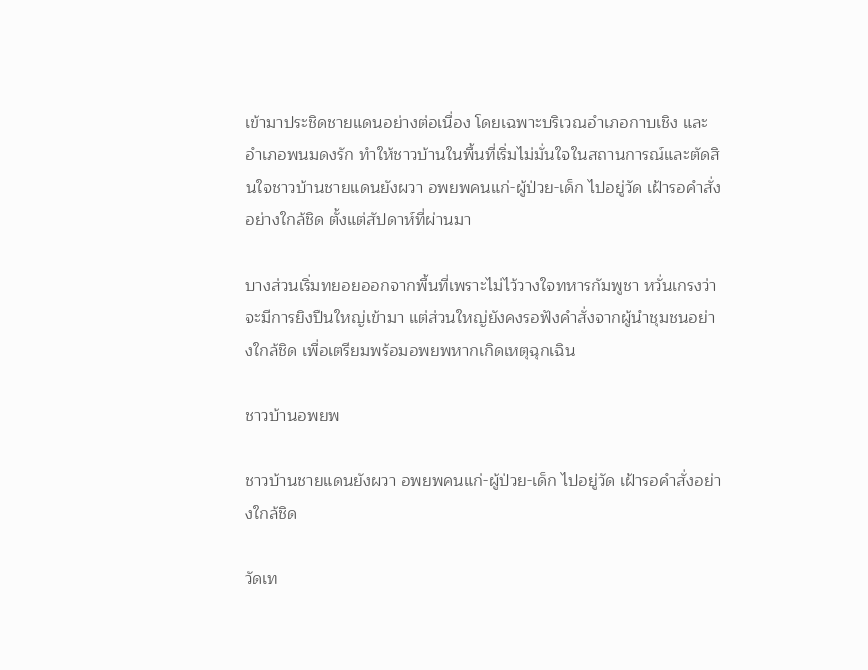เข้ามาประชิดชายแดนอย่างต่อเนื่อง โดยเฉพาะบริเวณอำเภอกาบเชิง และอำเภอพนมดงรัก ทำให้ชาวบ้านในพื้นที่เริ่มไม่มั่นใจในสถานการณ์และตัดสินใจชาวบ้านชายแดนยังผวา อพยพคนแก่-ผู้ป่วย-เด็ก ไปอยู่วัด เฝ้ารอคำสั่งอย่างใกล้ชิด ตั้งแต่สัปดาห์ที่ผ่านมา

บางส่วนเริ่มทยอยออกจากพื้นที่เพราะไม่ไว้วางใจทหารกัมพูชา หวั่นเกรงว่าจะมีการยิงปืนใหญ่เข้ามา แต่ส่วนใหญ่ยังคงรอฟังคำสั่งจากผู้นำชุมชนอย่างใกล้ชิด เพื่อเตรียมพร้อมอพยพหากเกิดเหตุฉุกเฉิน

ชาวบ้านอพยพ

ชาวบ้านชายแดนยังผวา อพยพคนแก่-ผู้ป่วย-เด็ก ไปอยู่วัด เฝ้ารอคำสั่งอย่างใกล้ชิด

วัดเท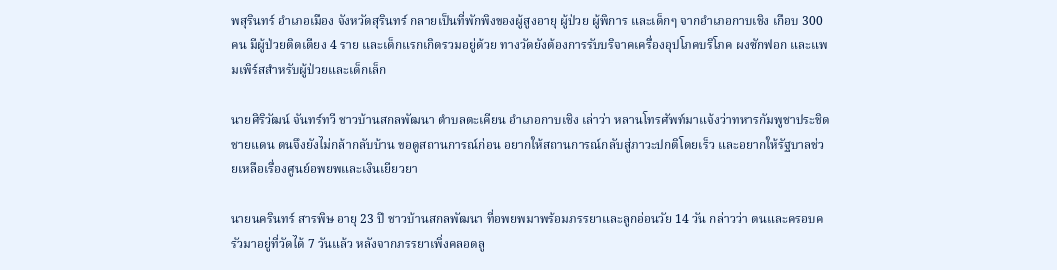พสุรินทร์ อำเภอเมือง จังหวัดสุรินทร์ กลายเป็นที่พักพิงของผู้สูงอายุ ผู้ป่วย ผู้พิการ และเด็กๆ จากอำเภอกาบเชิง เกือบ 300 คน มีผู้ป่วยติดเตียง 4 ราย และเด็กแรกเกิดรวมอยู่ด้วย ทางวัดยังต้องการรับบริจาคเครื่องอุปโภคบริโภค ผงซักฟอก และแพมเพิร์สสำหรับผู้ป่วยและเด็กเล็ก

นายศิริวัฒน์ จันทร์ทวี ชาวบ้านสกลพัฒนา ตำบลตะเคียน อำเภอกาบเชิง เล่าว่า หลานโทรศัพท์มาแจ้งว่าทหารกัมพูชาประชิดชายแดน ตนจึงยังไม่กล้ากลับบ้าน ขอดูสถานการณ์ก่อน อยากให้สถานการณ์กลับสู่ภาวะปกติโดยเร็ว และอยากให้รัฐบาลช่วยเหลือเรื่องศูนย์อพยพและเงินเยียวยา

นายนครินทร์ สารพิษ อายุ 23 ปี ชาวบ้านสกลพัฒนา ที่อพยพมาพร้อมภรรยาและลูกอ่อนวัย 14 วัน กล่าวว่า ตนและครอบครัวมาอยู่ที่วัดได้ 7 วันแล้ว หลังจากภรรยาเพิ่งคลอดลู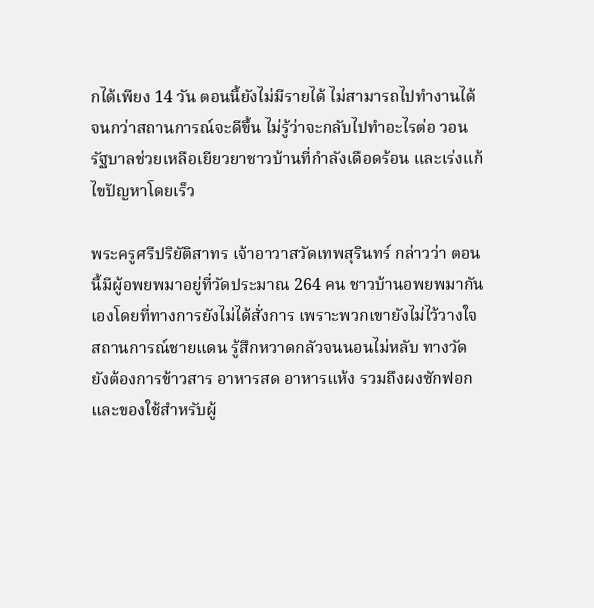กได้เพียง 14 วัน ตอนนี้ยังไม่มีรายได้ ไม่สามารถไปทำงานได้ จนกว่าสถานการณ์จะดีขึ้น ไม่รู้ว่าจะกลับไปทำอะไรต่อ วอนรัฐบาลช่วยเหลือเยียวยาชาวบ้านที่กำลังเดือดร้อน และเร่งแก้ไขปัญหาโดยเร็ว

พระครูศรีปริยัติสาทร เจ้าอาวาสวัดเทพสุรินทร์ กล่าวว่า ตอนนี้มีผู้อพยพมาอยู่ที่วัดประมาณ 264 คน ชาวบ้านอพยพมากันเองโดยที่ทางการยังไม่ได้สั่งการ เพราะพวกเขายังไม่ไว้วางใจสถานการณ์ชายแดน รู้สึกหวาดกลัวจนนอนไม่หลับ ทางวัดยังต้องการข้าวสาร อาหารสด อาหารแห้ง รวมถึงผงซักฟอก และของใช้สำหรับผู้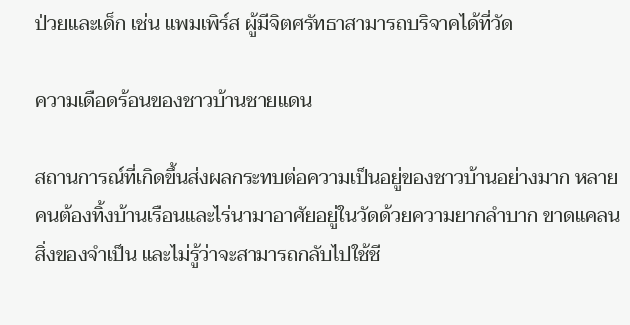ป่วยและเด็ก เช่น แพมเพิร์ส ผู้มีจิตศรัทธาสามารถบริจาคได้ที่วัด

ความเดือดร้อนของชาวบ้านชายแดน

สถานการณ์ที่เกิดขึ้นส่งผลกระทบต่อความเป็นอยู่ของชาวบ้านอย่างมาก หลายคนต้องทิ้งบ้านเรือนและไร่นามาอาศัยอยู่ในวัดด้วยความยากลำบาก ขาดแคลนสิ่งของจำเป็น และไม่รู้ว่าจะสามารถกลับไปใช้ชี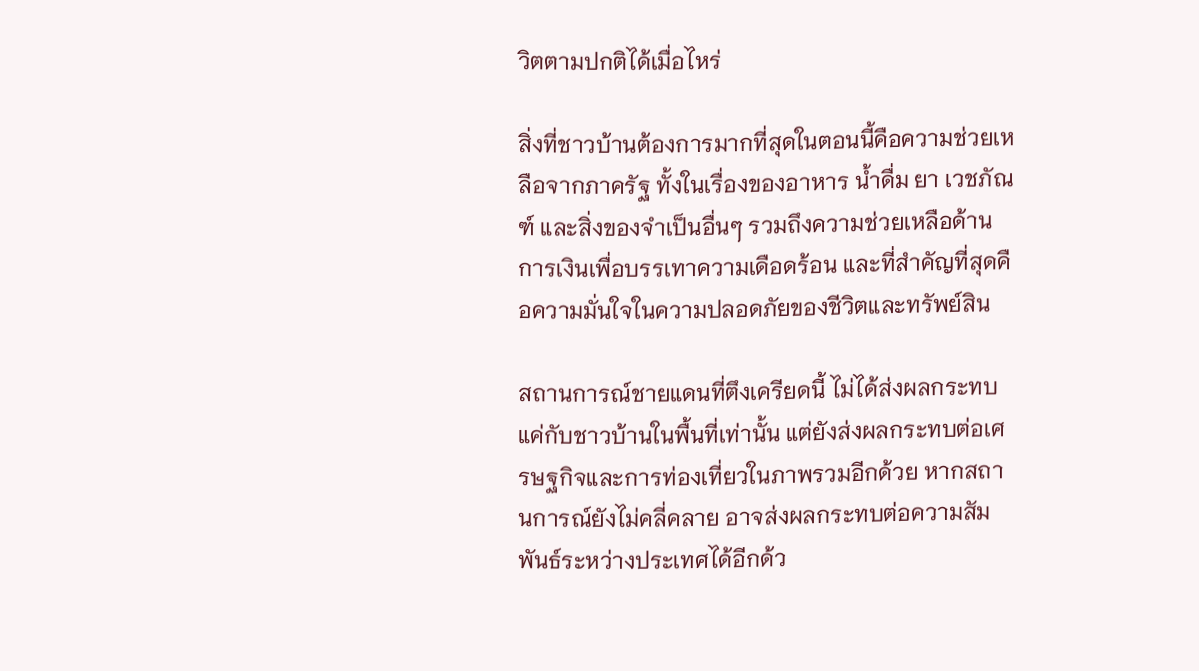วิตตามปกติได้เมื่อไหร่

สิ่งที่ชาวบ้านต้องการมากที่สุดในตอนนี้คือความช่วยเหลือจากภาครัฐ ทั้งในเรื่องของอาหาร น้ำดื่ม ยา เวชภัณฑ์ และสิ่งของจำเป็นอื่นๆ รวมถึงความช่วยเหลือด้านการเงินเพื่อบรรเทาความเดือดร้อน และที่สำคัญที่สุดคือความมั่นใจในความปลอดภัยของชีวิตและทรัพย์สิน

สถานการณ์ชายแดนที่ตึงเครียดนี้ ไม่ได้ส่งผลกระทบแค่กับชาวบ้านในพื้นที่เท่านั้น แต่ยังส่งผลกระทบต่อเศรษฐกิจและการท่องเที่ยวในภาพรวมอีกด้วย หากสถานการณ์ยังไม่คลี่คลาย อาจส่งผลกระทบต่อความสัมพันธ์ระหว่างประเทศได้อีกด้ว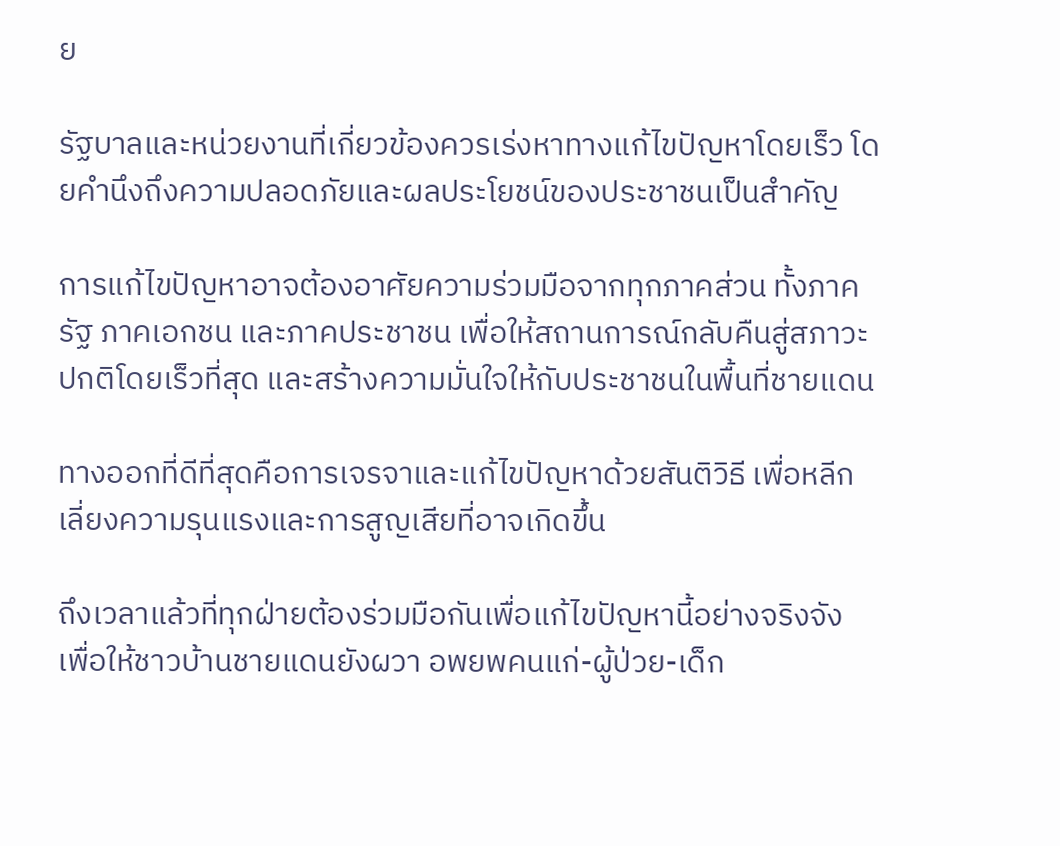ย

รัฐบาลและหน่วยงานที่เกี่ยวข้องควรเร่งหาทางแก้ไขปัญหาโดยเร็ว โดยคำนึงถึงความปลอดภัยและผลประโยชน์ของประชาชนเป็นสำคัญ

การแก้ไขปัญหาอาจต้องอาศัยความร่วมมือจากทุกภาคส่วน ทั้งภาครัฐ ภาคเอกชน และภาคประชาชน เพื่อให้สถานการณ์กลับคืนสู่สภาวะปกติโดยเร็วที่สุด และสร้างความมั่นใจให้กับประชาชนในพื้นที่ชายแดน

ทางออกที่ดีที่สุดคือการเจรจาและแก้ไขปัญหาด้วยสันติวิธี เพื่อหลีกเลี่ยงความรุนแรงและการสูญเสียที่อาจเกิดขึ้น

ถึงเวลาแล้วที่ทุกฝ่ายต้องร่วมมือกันเพื่อแก้ไขปัญหานี้อย่างจริงจัง เพื่อให้ชาวบ้านชายแดนยังผวา อพยพคนแก่-ผู้ป่วย-เด็ก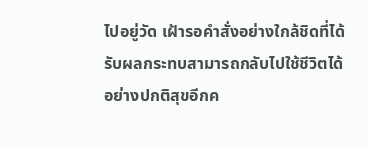ไปอยู่วัด เฝ้ารอคำสั่งอย่างใกล้ชิดที่ได้รับผลกระทบสามารถกลับไปใช้ชีวิตได้อย่างปกติสุขอีกค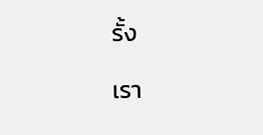รั้ง

เรา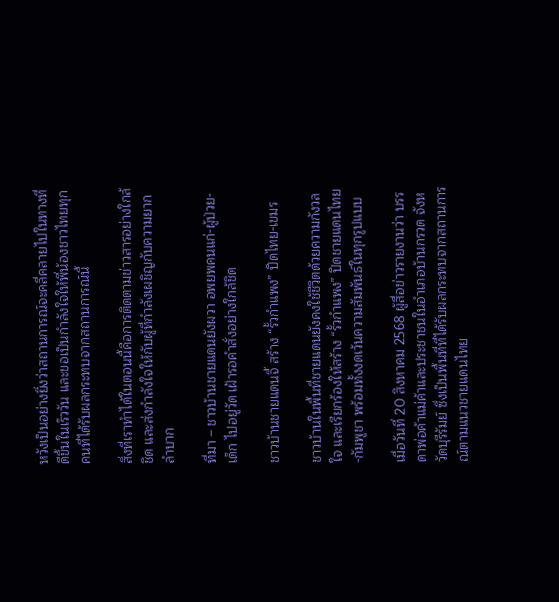หวังเป็นอย่างยิ่งว่าสถานการณ์จะคลี่คลายไปในทางที่ดีขึ้นในเร็ววัน และขอเป็นกำลังใจให้พี่น้องชาวไทยทุกคนที่ได้รับผลกระทบจากสถานการณ์นี้

สิ่งที่เราทำได้ในตอนนี้คือการติดตามข่าวสารอย่างใกล้ชิด และส่งกำลังใจให้กับผู้ที่กำลังเผชิญกับความยากลำบาก

ที่มา – ชาวบ้านชายแดนยังผวา อพยพคนแก่-ผู้ป่วย-เด็ก ไปอยู่วัด เฝ้ารอคำสั่งอย่างใกล้ชิด

ชาวบ้านชายแดนจี้ สร้าง “รั้วกำแพง” ปิดไทย-เขมร

ชาวบ้านในพื้นที่ชายแดนยังคงใช้ชีวิตด้วยความกังวลใจ และเรียกร้องให้สร้าง “รั้วกำแพง” ปิดชายแดนไทย-กัมพูชา พร้อมทั้งงดเว้นความสัมพันธ์ในทุกรูปแบบ

เมื่อวันที่ 20 สิงหาคม 2568 ผู้สื่อข่าวรายงานว่า บรรดาพ่อค้าแม่ค้าและประชาชนในอำเภอบ้านกรวด จังหวัดบุรีรัมย์ ซึ่งเป็นพื้นที่ที่ได้รับผลกระทบจากสถานการณ์ตามแนวชายแดนไทย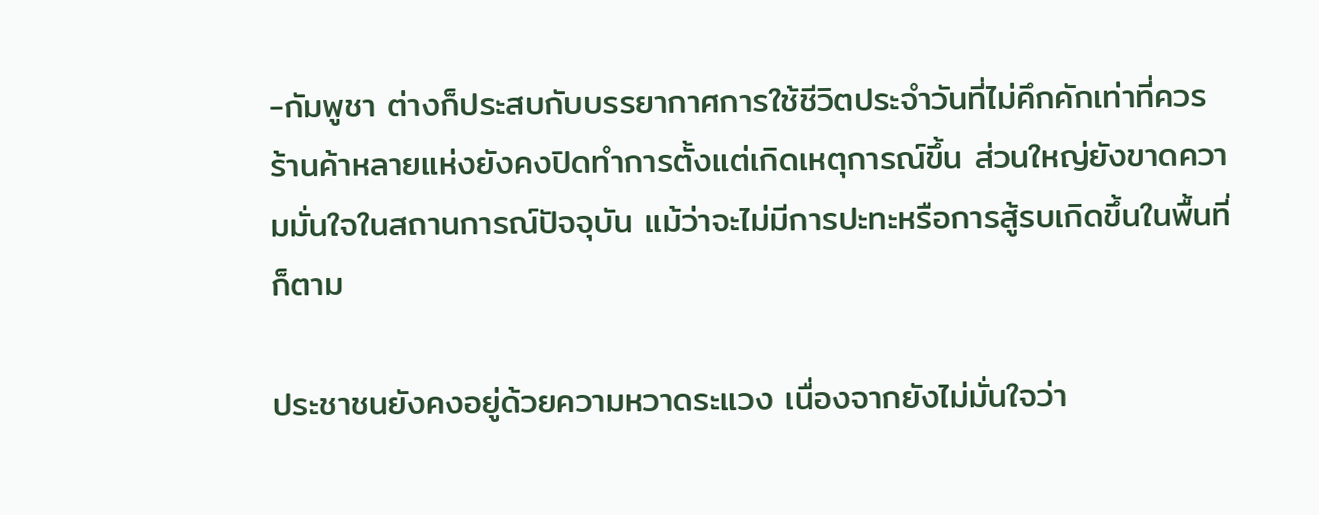-กัมพูชา ต่างก็ประสบกับบรรยากาศการใช้ชีวิตประจำวันที่ไม่คึกคักเท่าที่ควร ร้านค้าหลายแห่งยังคงปิดทำการตั้งแต่เกิดเหตุการณ์ขึ้น ส่วนใหญ่ยังขาดความมั่นใจในสถานการณ์ปัจจุบัน แม้ว่าจะไม่มีการปะทะหรือการสู้รบเกิดขึ้นในพื้นที่ก็ตาม

ประชาชนยังคงอยู่ด้วยความหวาดระแวง เนื่องจากยังไม่มั่นใจว่า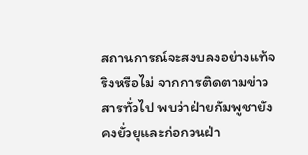สถานการณ์จะสงบลงอย่างแท้จริงหรือไม่ จากการติดตามข่าวสารทั่วไป พบว่าฝ่ายกัมพูชายังคงยั่วยุและก่อกวนฝ่า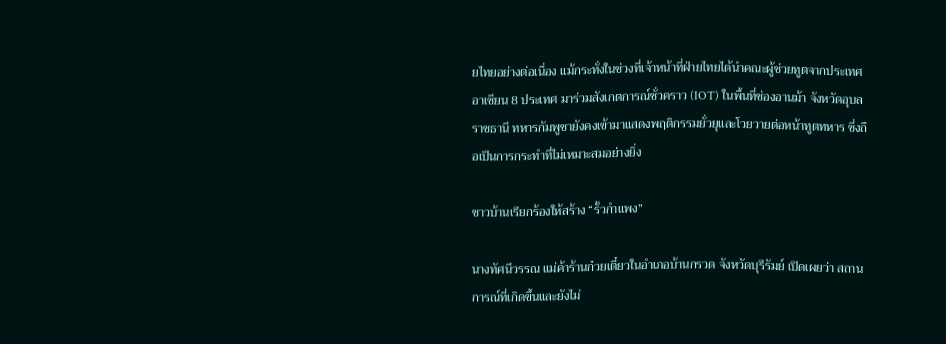ยไทยอย่างต่อเนื่อง แม้กระทั่งในช่วงที่เจ้าหน้าที่ฝ่ายไทยได้นำคณะผู้ช่วยทูตจากประเทศอาเซียน 8 ประเทศ มาร่วมสังเกตการณ์ชั่วคราว (IOT) ในพื้นที่ช่องอานม้า จังหวัดอุบลราชธานี ทหารกัมพูชายังคงเข้ามาแสดงพฤติกรรมยั่วยุและโวยวายต่อหน้าทูตทหาร ซึ่งถือเป็นการกระทำที่ไม่เหมาะสมอย่างยิ่ง

ชาวบ้านเรียกร้องให้สร้าง “รั้วกำแพง”

นางทัศนีวรรณ แม่ค้าร้านก๋วยเตี๋ยวในอำเภอบ้านกรวด จังหวัดบุรีรัมย์ เปิดเผยว่า สถานการณ์ที่เกิดขึ้นและยังไม่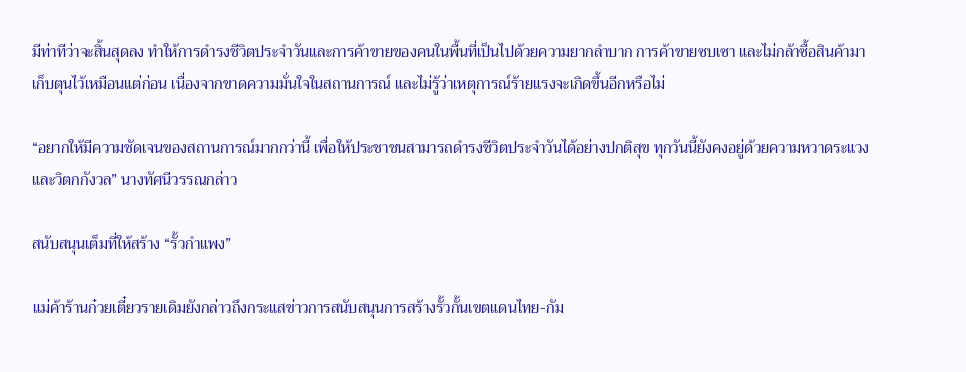มีท่าทีว่าจะสิ้นสุดลง ทำให้การดำรงชีวิตประจำวันและการค้าขายของคนในพื้นที่เป็นไปด้วยความยากลำบาก การค้าขายซบเซา และไม่กล้าซื้อสินค้ามาเก็บตุนไว้เหมือนแต่ก่อน เนื่องจากขาดความมั่นใจในสถานการณ์ และไม่รู้ว่าเหตุการณ์ร้ายแรงจะเกิดขึ้นอีกหรือไม่

“อยากให้มีความชัดเจนของสถานการณ์มากกว่านี้ เพื่อให้ประชาชนสามารถดำรงชีวิตประจำวันได้อย่างปกติสุข ทุกวันนี้ยังคงอยู่ด้วยความหวาดระแวงและวิตกกังวล” นางทัศนีวรรณกล่าว

สนับสนุนเต็มที่ให้สร้าง “รั้วกำแพง”

แม่ค้าร้านก๋วยเตี๋ยวรายเดิมยังกล่าวถึงกระแสข่าวการสนับสนุนการสร้างรั้วกั้นเขตแดนไทย-กัม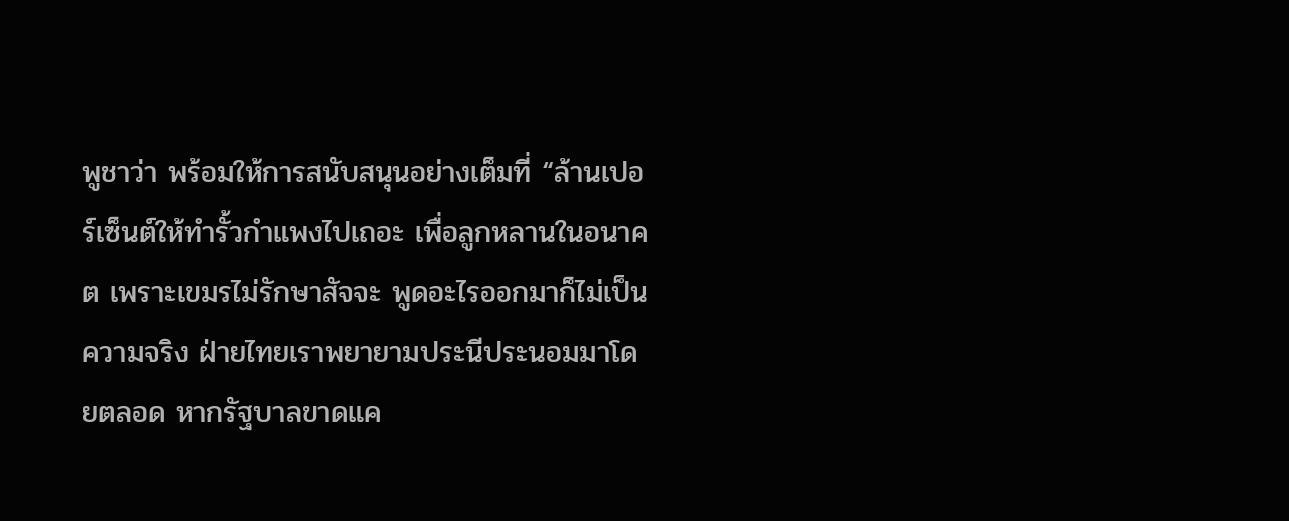พูชาว่า พร้อมให้การสนับสนุนอย่างเต็มที่ “ล้านเปอร์เซ็นต์ให้ทำรั้วกำแพงไปเถอะ เพื่อลูกหลานในอนาคต เพราะเขมรไม่รักษาสัจจะ พูดอะไรออกมาก็ไม่เป็นความจริง ฝ่ายไทยเราพยายามประนีประนอมมาโดยตลอด หากรัฐบาลขาดแค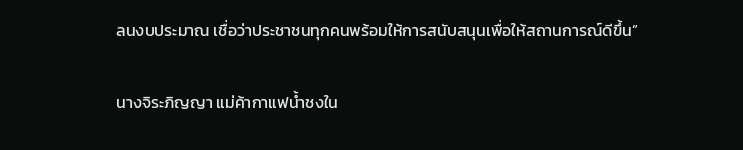ลนงบประมาณ เชื่อว่าประชาชนทุกคนพร้อมให้การสนับสนุนเพื่อให้สถานการณ์ดีขึ้น”

นางจิระภิญญา แม่ค้ากาแฟน้ำชงใน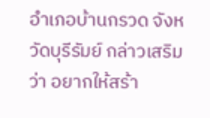อำเภอบ้านกรวด จังหวัดบุรีรัมย์ กล่าวเสริมว่า อยากให้สร้า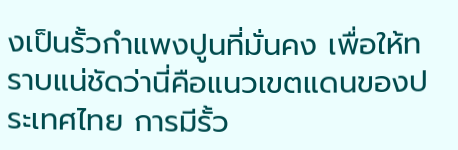งเป็นรั้วกำแพงปูนที่มั่นคง เพื่อให้ทราบแน่ชัดว่านี่คือแนวเขตแดนของประเทศไทย การมีรั้ว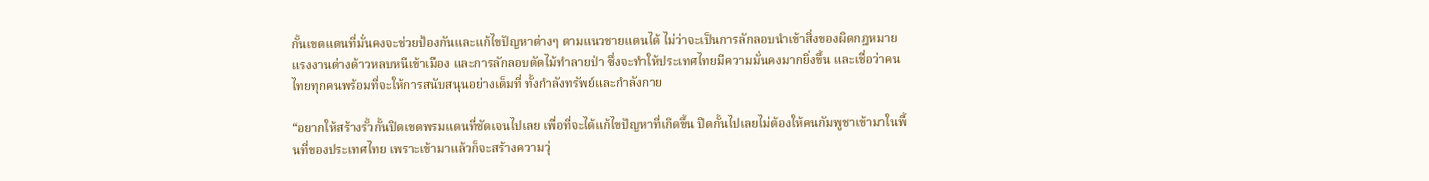กั้นเขตแดนที่มั่นคงจะช่วยป้องกันและแก้ไขปัญหาต่างๆ ตามแนวชายแดนได้ ไม่ว่าจะเป็นการลักลอบนำเข้าสิ่งของผิดกฎหมาย แรงงานต่างด้าวหลบหนีเข้าเมือง และการลักลอบตัดไม้ทำลายป่า ซึ่งจะทำให้ประเทศไทยมีความมั่นคงมากยิ่งขึ้น และเชื่อว่าคนไทยทุกคนพร้อมที่จะให้การสนับสนุนอย่างเต็มที่ ทั้งกำลังทรัพย์และกำลังกาย

“อยากให้สร้างรั้วกั้นปิดเขตพรมแดนที่ชัดเจนไปเลย เพื่อที่จะได้แก้ไขปัญหาที่เกิดขึ้น ปิดกั้นไปเลยไม่ต้องให้คนกัมพูชาเข้ามาในพื้นที่ของประเทศไทย เพราะเข้ามาแล้วก็จะสร้างความวุ่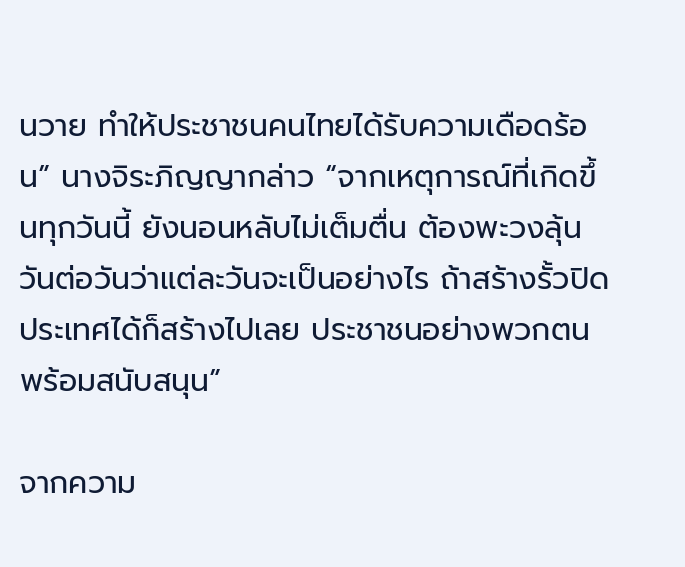นวาย ทำให้ประชาชนคนไทยได้รับความเดือดร้อน” นางจิระภิญญากล่าว “จากเหตุการณ์ที่เกิดขึ้นทุกวันนี้ ยังนอนหลับไม่เต็มตื่น ต้องพะวงลุ้นวันต่อวันว่าแต่ละวันจะเป็นอย่างไร ถ้าสร้างรั้วปิดประเทศได้ก็สร้างไปเลย ประชาชนอย่างพวกตนพร้อมสนับสนุน”

จากความ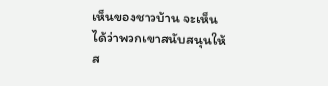เห็นของชาวบ้าน จะเห็นได้ว่าพวกเขาสนับสนุนให้ส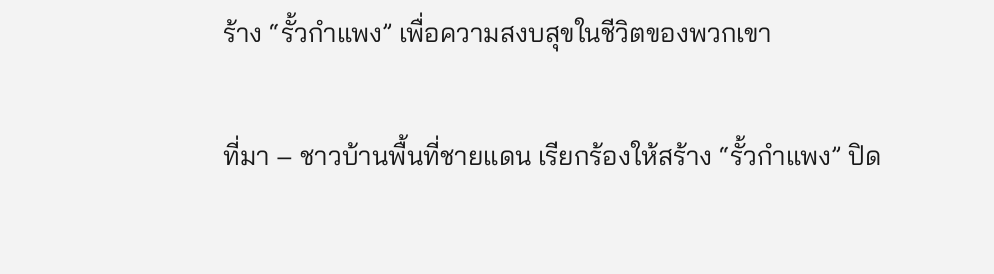ร้าง “รั้วกำแพง” เพื่อความสงบสุขในชีวิตของพวกเขา

ที่มา – ชาวบ้านพื้นที่ชายแดน เรียกร้องให้สร้าง “รั้วกำแพง” ปิด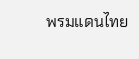พรมแดนไทย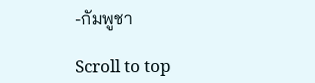-กัมพูชา

Scroll to top